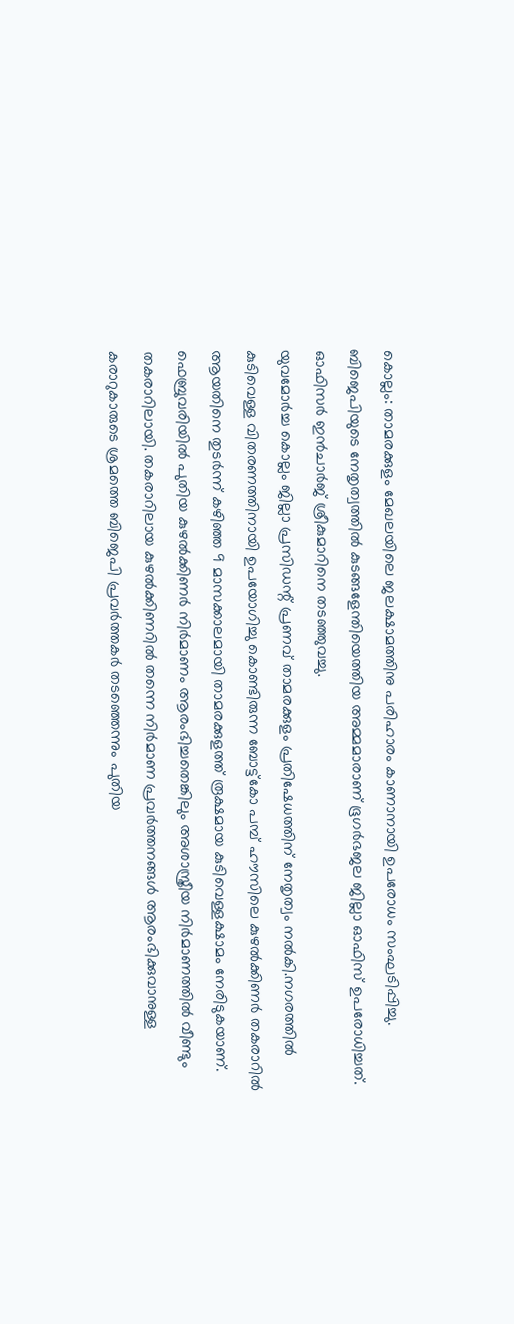കൊല്ലം: താമരക്കുളം മേഖലയിലെ ജലക്ഷാമത്തിനു പരിഹാരം കാണാനായി ഉപരോധം സംഘടിപ്പിച്ചു. ബിജെപിയുടെ നേതൃത്വത്തിൽ കുടങ്ങളേന്തിയെത്തിയ അമ്മമാരാണ് ഭൂഗർഭജല ജില്ലാ ഓഫിസ് ഉപരോധിച്ചത്. ഓഫിസർ ഇൻചാർജ് ശ്രീകുമാറിനെ തടഞ്ഞുവച്ചു.
യുവമോർച്ച കൊല്ലം ജില്ലാ പ്രസിഡന്റ് പ്രണവ് താമരക്കുളം പ്രതിഷേധത്തിന് നേതൃത്വം നൽകി.നഗരത്തിൽ കുടിവെള്ള വിതരണത്തിനായി ഉപയോഗിച്ചു കൊണ്ടിരുന്ന ബോട്ട്കോ പമ്പ് ഹൗസിലെ കുഴൽക്കിണർ തകരാറിൽ ആയതിനെ തുടർന്ന് കഴിഞ്ഞ 9 മാസക്കാലമായി താമരക്കുളത്ത് രൂക്ഷമായ കുടിവെള്ളക്ഷാമം നേരിടുകയാണ്. ഫെബ്രുവരിയിൽ പുതിയ കുഴൽക്കിണർ നിർമാണം ആരംഭിച്ചതെങ്കിലും അശാസ്ത്രീയ നിർമാണത്തിൽ വീണ്ടും തകരാറിലായി. തകരാറിലായ കുഴൽക്കിണറിൽ തന്നെ നിർമാണ പ്രവർത്തനങ്ങൾ ആരംഭിക്കുവാനുള്ള കരാറുകാരുടെ ശ്രമത്തെ ബിജെപി പ്രവർത്തകർ തടഞ്ഞെന്നും പുതിയ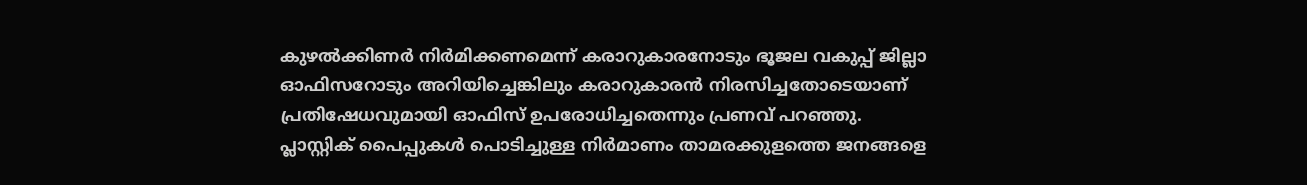കുഴൽക്കിണർ നിർമിക്കണമെന്ന് കരാറുകാരനോടും ഭൂജല വകുപ്പ് ജില്ലാ ഓഫിസറോടും അറിയിച്ചെങ്കിലും കരാറുകാരൻ നിരസിച്ചതോടെയാണ് പ്രതിഷേധവുമായി ഓഫിസ് ഉപരോധിച്ചതെന്നും പ്രണവ് പറഞ്ഞു.
പ്ലാസ്റ്റിക് പൈപ്പുകൾ പൊടിച്ചുള്ള നിർമാണം താമരക്കുളത്തെ ജനങ്ങളെ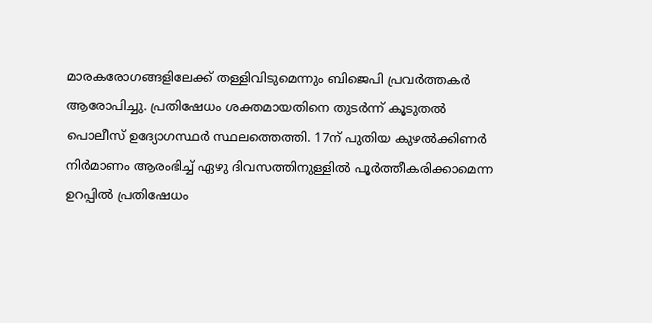മാരകരോഗങ്ങളിലേക്ക് തള്ളിവിടുമെന്നും ബിജെപി പ്രവർത്തകർ ആരോപിച്ചു. പ്രതിഷേധം ശക്തമായതിനെ തുടർന്ന് കൂടുതൽ പൊലീസ് ഉദ്യോഗസ്ഥർ സ്ഥലത്തെത്തി. 17ന് പുതിയ കുഴൽക്കിണർ നിർമാണം ആരംഭിച്ച് ഏഴു ദിവസത്തിനുള്ളിൽ പൂർത്തീകരിക്കാമെന്ന ഉറപ്പിൽ പ്രതിഷേധം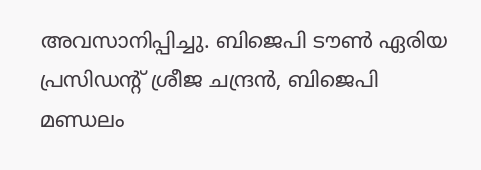അവസാനിപ്പിച്ചു. ബിജെപി ടൗൺ ഏരിയ പ്രസിഡന്റ് ശ്രീജ ചന്ദ്രൻ, ബിജെപി മണ്ഡലം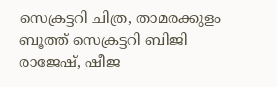സെക്രട്ടറി ചിത്ര, താമരക്കുളം ബൂത്ത് സെക്രട്ടറി ബിജി രാജേഷ്, ഷീജ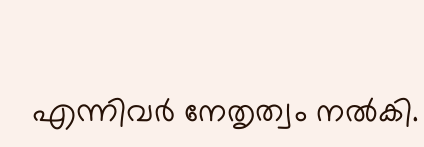എന്നിവർ നേതൃത്വം നൽകി.